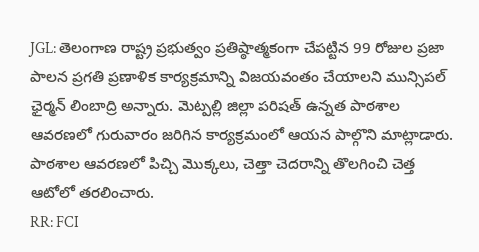JGL: తెలంగాణ రాష్ట్ర ప్రభుత్వం ప్రతిష్ఠాత్మకంగా చేపట్టిన 99 రోజుల ప్రజా పాలన ప్రగతి ప్రణాళిక కార్యక్రమాన్ని విజయవంతం చేయాలని మున్సిపల్ ఛైర్మన్ లింబాద్రి అన్నారు. మెట్పల్లి జిల్లా పరిషత్ ఉన్నత పాఠశాల ఆవరణలో గురువారం జరిగిన కార్యక్రమంలో ఆయన పాల్గొని మాట్లాడారు. పాఠశాల ఆవరణలో పిచ్చి మొక్కలు, చెత్తా చెదరాన్ని తొలగించి చెత్త ఆటోలో తరలించారు.
RR: FCI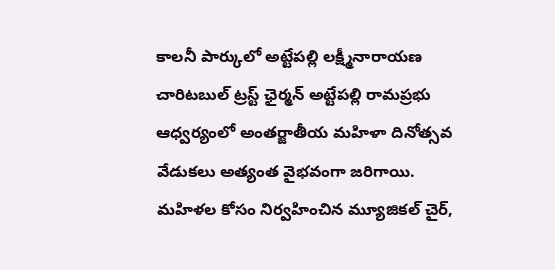కాలనీ పార్కులో అట్టేపల్లి లక్ష్మీనారాయణ చారిటబుల్ ట్రస్ట్ ఛైర్మన్ అట్టేపల్లి రామప్రభు ఆధ్వర్యంలో అంతర్జాతీయ మహిళా దినోత్సవ వేడుకలు అత్యంత వైభవంగా జరిగాయి. మహిళల కోసం నిర్వహించిన మ్యూజికల్ చైర్,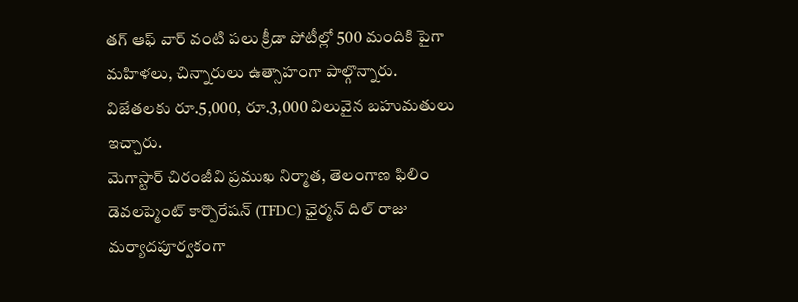తగ్ ఆఫ్ వార్ వంటి పలు క్రీడా పోటీల్లో 500 మందికి పైగా మహిళలు, చిన్నారులు ఉత్సాహంగా పాల్గొన్నారు. విజేతలకు రూ.5,000, రూ.3,000 విలువైన బహుమతులు ఇచ్చారు.
మెగాస్టార్ చిరంజీవి ప్రముఖ నిర్మాత, తెలంగాణ ఫిలిం డెవలప్మెంట్ కార్పొరేషన్ (TFDC) ఛైర్మన్ దిల్ రాజు మర్యాదపూర్వకంగా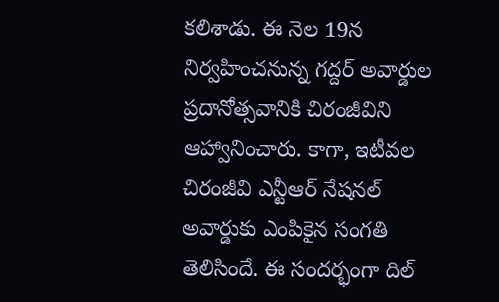కలిశాడు. ఈ నెల 19న నిర్వహించనున్న గద్దర్ అవార్డుల ప్రదానోత్సవానికి చిరంజీవిని ఆహ్వానించారు. కాగా, ఇటీవల చిరంజీవి ఎన్టీఆర్ నేషనల్ అవార్డుకు ఎంపికైన సంగతి తెలిసిందే. ఈ సందర్భంగా దిల్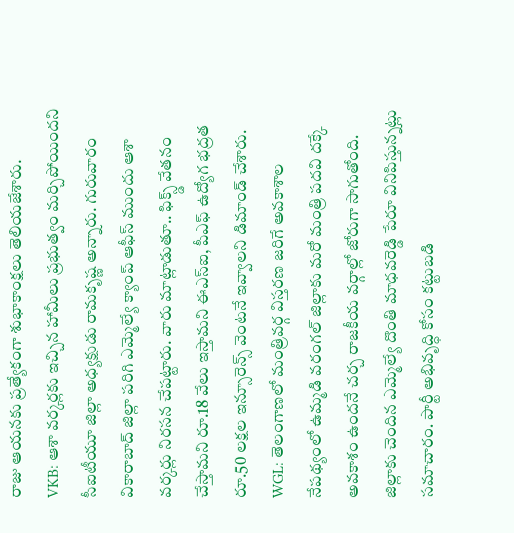రాజు ఆయనకు ప్రత్యేకంగా శుభాకాంక్షలు తెలియజేశారు.
VKB: ఆశా వర్కర్లకు ఇచ్చిన హామీలు ప్రభుత్వం మర్చిపోయిందని సీఐటీయూ జిల్లా అధ్యక్షుడు రామకృష్ణ అన్నారు. గురువారం వికారాబాద్ జిల్లా పరిగి ఎమ్మెల్యే క్యాంప్ ఆఫీస్ ముందు ఆశా వర్కర్లు నిరసన చేపట్టారు. వారు మాట్లాడుతూ.. ఫిక్స్డ్ వేతనం చేస్తామని రూ.18 వేలు ఇస్తామని ఈఎస్ఐ, పీఎఫ్ ఉద్యోగ భద్రత రూ.50 లక్షల ఇన్సూరెన్స్ వెంటనే ఇవ్వాలని డిమాండ్ చేశారు.
WGL: తెలంగాణలో మంత్రివర్గ విస్తరణ జరిగే అవకాశాల నేపథ్యంలో ఉమ్మడి వరంగల్ జిల్లాకు మరో మంత్రి పదవి దక్కే అవకాశం ఉందనే చర్చ రాజకీయ వర్గాల్లో జోరుగా సాగుతోంది. జిల్లాకు చెందిన ఎమ్మెల్యే దొంతి మాధవరెడ్డి పేరూ వినిపిస్తున్నట్లు సమాచారం. పార్టీ అభివృద్ధి కోసం కట్టుబడి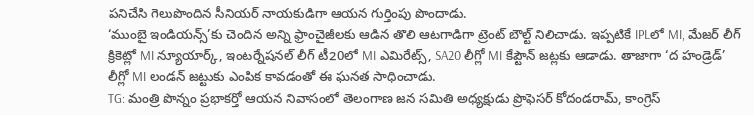పనిచేసి గెలుపొందిన సీనియర్ నాయకుడిగా ఆయన గుర్తింపు పొందాడు.
‘ముంబై ఇండియన్స్’కు చెందిన అన్ని ఫ్రాంచైజీలకు ఆడిన తొలి ఆటగాడిగా ట్రెంట్ బౌల్ట్ నిలిచాడు. ఇప్పటికే IPLలో MI, మేజర్ లీగ్ క్రికెట్లో MI న్యూయార్క్, ఇంటర్నేషనల్ లీగ్ టీ20లో MI ఎమిరేట్స్, SA20 లీగ్లో MI కేప్టౌన్ జట్లకు ఆడాడు. తాజాగా ‘ద హండ్రెడ్’ లీగ్లో MI లండన్ జట్టుకు ఎంపిక కావడంతో ఈ ఘనత సాధించాడు.
TG: మంత్రి పొన్నం ప్రభాకర్తో ఆయన నివాసంలో తెలంగాణ జన సమితి అధ్యక్షుడు ప్రొఫెసర్ కోదండరామ్, కాంగ్రెస్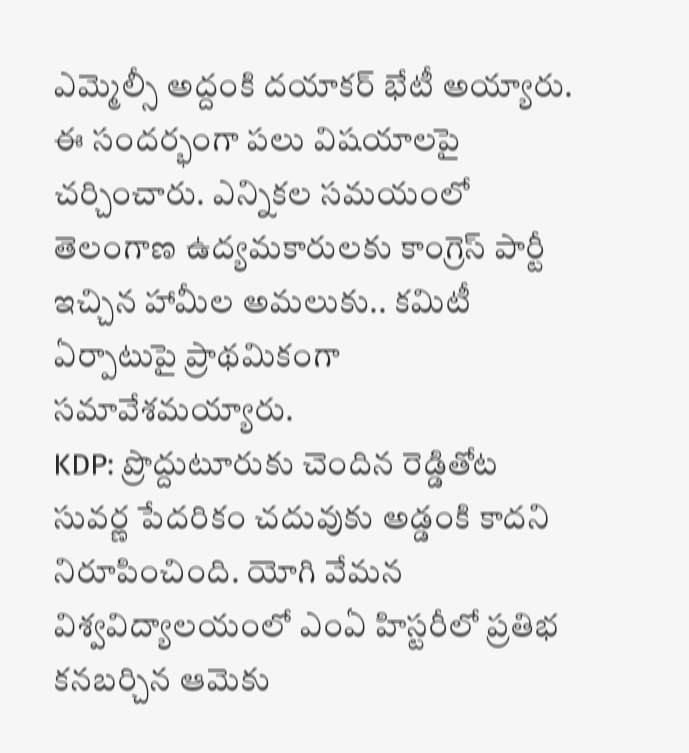ఎమ్మెల్సీ అద్దంకి దయాకర్ భేటీ అయ్యారు. ఈ సందర్భంగా పలు విషయాలపై చర్చించారు. ఎన్నికల సమయంలో తెలంగాణ ఉద్యమకారులకు కాంగ్రెస్ పార్టీ ఇచ్చిన హామీల అమలుకు.. కమిటీ ఏర్పాటుపై ప్రాథమికంగా సమావేశమయ్యారు.
KDP: ప్రొద్దుటూరుకు చెందిన రెడ్డితోట సువర్ణ పేదరికం చదువుకు అడ్డంకి కాదని నిరూపించింది. యోగి వేమన విశ్వవిద్యాలయంలో ఎంఏ హిస్టరీలో ప్రతిభ కనబర్చిన ఆమెకు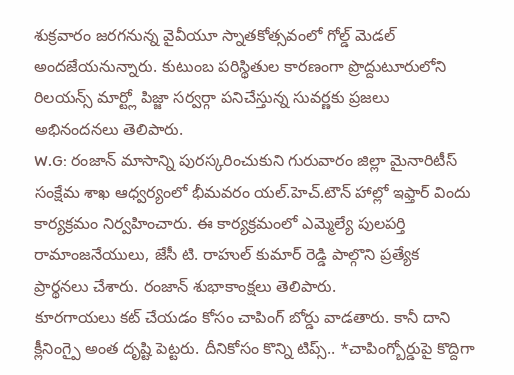శుక్రవారం జరగనున్న వైవీయూ స్నాతకోత్సవంలో గోల్డ్ మెడల్ అందజేయనున్నారు. కుటుంబ పరిస్థితుల కారణంగా ప్రొద్దుటూరులోని రిలయన్స్ మార్ట్లో పిజ్జా సర్వర్గా పనిచేస్తున్న సువర్ణకు ప్రజలు అభినందనలు తెలిపారు.
W.G: రంజాన్ మాసాన్ని పురస్కరించుకుని గురువారం జిల్లా మైనారిటీస్ సంక్షేమ శాఖ ఆధ్వర్యంలో భీమవరం యల్.హెచ్.టౌన్ హాల్లో ఇఫ్తార్ విందు కార్యక్రమం నిర్వహించారు. ఈ కార్యక్రమంలో ఎమ్మెల్యే పులపర్తి రామాంజనేయులు, జేసీ టి. రాహుల్ కుమార్ రెడ్డి పాల్గొని ప్రత్యేక ప్రార్థనలు చేశారు. రంజాన్ శుభాకాంక్షలు తెలిపారు.
కూరగాయలు కట్ చేయడం కోసం చాపింగ్ బోర్డు వాడతారు. కానీ దాని క్లీనింగ్పై అంత దృష్టి పెట్టరు. దీనికోసం కొన్ని టిప్స్.. *చాపింగ్బోర్డుపై కొద్దిగా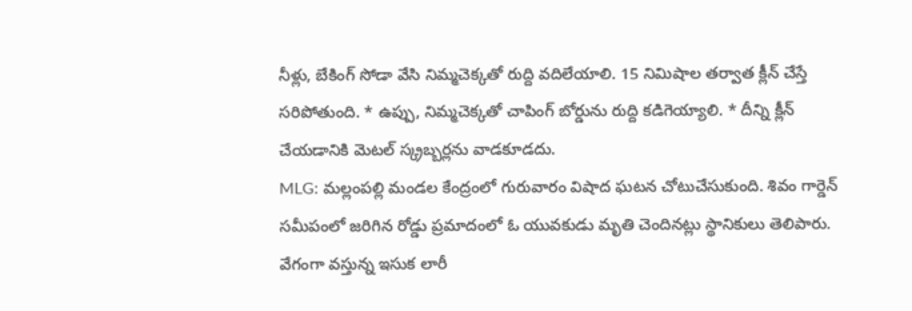నీళ్లు, బేకింగ్ సోడా వేసి నిమ్మచెక్కతో రుద్ది వదిలేయాలి. 15 నిమిషాల తర్వాత క్లీన్ చేస్తే సరిపోతుంది. * ఉప్పు, నిమ్మచెక్కతో చాపింగ్ బోర్డును రుద్ది కడిగెయ్యాలి. * దీన్ని క్లీన్ చేయడానికి మెటల్ స్క్రబ్బర్లను వాడకూడదు.
MLG: మల్లంపల్లి మండల కేంద్రంలో గురువారం విషాద ఘటన చోటుచేసుకుంది. శివం గార్డెన్ సమీపంలో జరిగిన రోడ్డు ప్రమాదంలో ఓ యువకుడు మృతి చెందినట్లు స్థానికులు తెలిపారు. వేగంగా వస్తున్న ఇసుక లారీ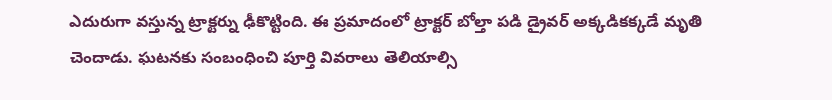ఎదురుగా వస్తున్న ట్రాక్టర్ను ఢీకొట్టింది. ఈ ప్రమాదంలో ట్రాక్టర్ బోల్తా పడి డ్రైవర్ అక్కడికక్కడే మృతి చెందాడు. ఘటనకు సంబంధించి పూర్తి వివరాలు తెలియాల్సి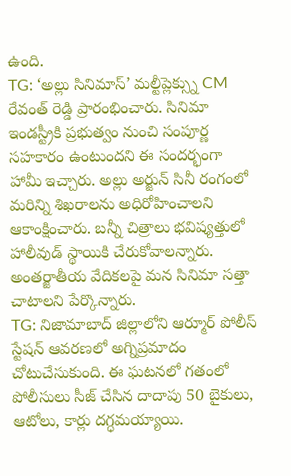ఉంది.
TG: ‘అల్లు సినిమాస్’ మల్టీప్లెక్స్ను CM రేవంత్ రెడ్డి ప్రారంభించారు. సినిమా ఇండస్ట్రీకి ప్రభుత్వం నుంచి సంపూర్ణ సహకారం ఉంటుందని ఈ సందర్భంగా హామీ ఇచ్చారు. అల్లు అర్జున్ సినీ రంగంలో మరిన్ని శిఖరాలను అధిరోహించాలని ఆకాంక్షించారు. బన్నీ చిత్రాలు భవిష్యత్తులో హాలీవుడ్ స్థాయికి చేరుకోవాలన్నారు. అంతర్జాతీయ వేదికలపై మన సినిమా సత్తా చాటాలని పేర్కొన్నారు.
TG: నిజామాబాద్ జిల్లాలోని ఆర్మూర్ పోలీస్ స్టేషన్ ఆవరణలో అగ్నిప్రమాదం చోటుచేసుకుంది. ఈ ఘటనలో గతంలో పోలీసులు సీజ్ చేసిన దాదాపు 50 బైకులు, ఆటోలు, కార్లు దగ్ధమయ్యాయి.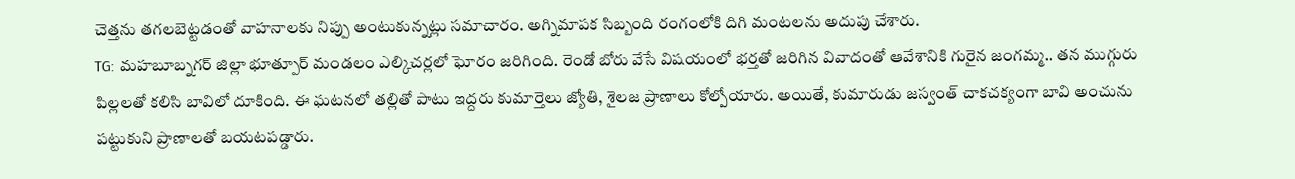చెత్తను తగలబెట్టడంతో వాహనాలకు నిప్పు అంటుకున్నట్లు సమాచారం. అగ్నిమాపక సిబ్బంది రంగంలోకి దిగి మంటలను అదుపు చేశారు.
TG: మహబూబ్నగర్ జిల్లా భూత్పూర్ మండలం ఎల్కిచర్లలో ఘోరం జరిగింది. రెండో బోరు వేసే విషయంలో భర్తతో జరిగిన వివాదంతో ఆవేశానికి గురైన జంగమ్మ.. తన ముగ్గురు పిల్లలతో కలిసి బావిలో దూకింది. ఈ ఘటనలో తల్లితో పాటు ఇద్దరు కుమార్తెలు జ్యోతి, శైలజ ప్రాణాలు కోల్పోయారు. అయితే, కుమారుడు జస్వంత్ చాకచక్యంగా బావి అంచును పట్టుకుని ప్రాణాలతో బయటపడ్డారు.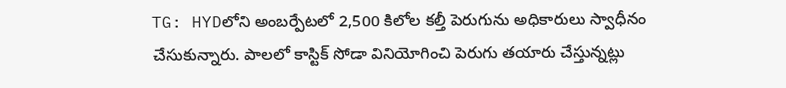TG: HYDలోని అంబర్పేటలో 2,500 కిలోల కల్తీ పెరుగును అధికారులు స్వాధీనం చేసుకున్నారు. పాలలో కాస్టిక్ సోడా వినియోగించి పెరుగు తయారు చేస్తున్నట్లు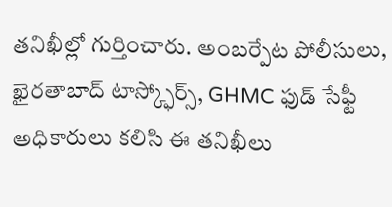తనిఖీల్లో గుర్తించారు. అంబర్పేట పోలీసులు, ఖైరతాబాద్ టాస్క్ఫోర్స్, GHMC ఫుడ్ సేఫ్టీ అధికారులు కలిసి ఈ తనిఖీలు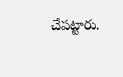చేపట్టారు.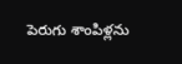పెరుగు శాంపిళ్లను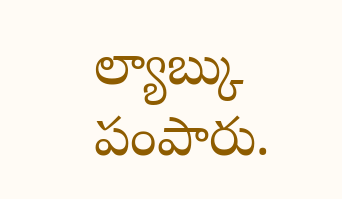ల్యాబ్కు పంపారు.